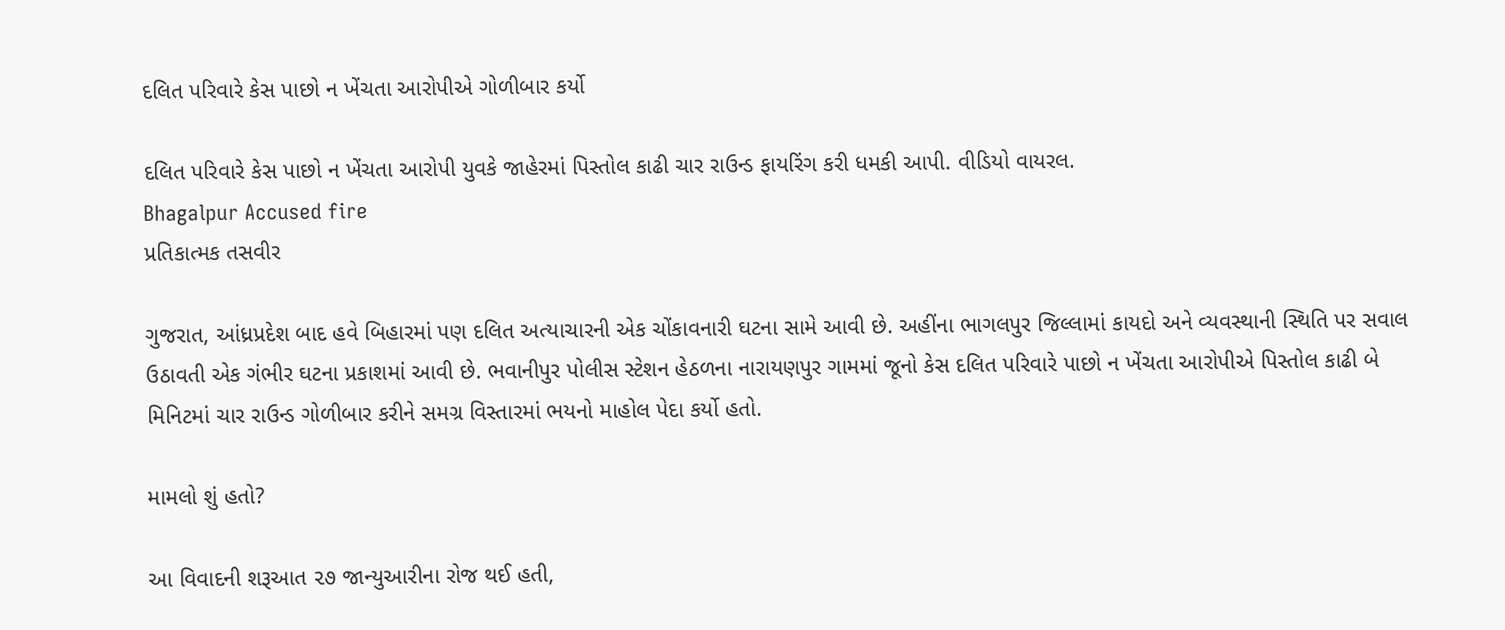દલિત પરિવારે કેસ પાછો ન ખેંચતા આરોપીએ ગોળીબાર કર્યો

દલિત પરિવારે કેસ પાછો ન ખેંચતા આરોપી યુવકે જાહેરમાં પિસ્તોલ કાઢી ચાર રાઉન્ડ ફાયરિંગ કરી ધમકી આપી. વીડિયો વાયરલ.
Bhagalpur Accused fire
પ્રતિકાત્મક તસવીર

ગુજરાત, આંધ્રપ્રદેશ બાદ હવે બિહારમાં પણ દલિત અત્યાચારની એક ચોંકાવનારી ઘટના સામે આવી છે. અહીંના ભાગલપુર જિલ્લામાં કાયદો અને વ્યવસ્થાની સ્થિતિ પર સવાલ ઉઠાવતી એક ગંભીર ઘટના પ્રકાશમાં આવી છે. ભવાનીપુર પોલીસ સ્ટેશન હેઠળના નારાયણપુર ગામમાં જૂનો કેસ દલિત પરિવારે પાછો ન ખેંચતા આરોપીએ પિસ્તોલ કાઢી બે મિનિટમાં ચાર રાઉન્ડ ગોળીબાર કરીને સમગ્ર વિસ્તારમાં ભયનો માહોલ પેદા કર્યો હતો.

મામલો શું હતો?

આ વિવાદની શરૂઆત ૨૭ જાન્યુઆરીના રોજ થઈ હતી,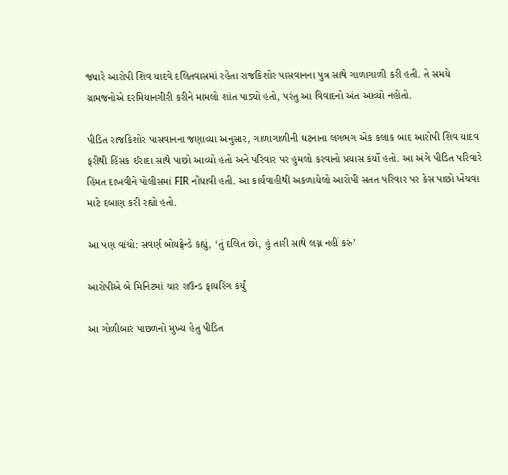જ્યારે આરોપી શિવ યાદવે દલિતવાસમાં રહેતા રાજકિશોર પાસવાનના પુત્ર સાથે ગાળાગાળી કરી હતી. તે સમયે ગ્રામજનોએ દરમિયાનગીરી કરીને મામલો શાંત પાડ્યો હતો, પરંતુ આ વિવાદનો અંત આવ્યો નહોતો.

પીડિત રાજકિશોર પાસવાનના જણાવ્યા અનુસાર, ગાળાગાળીની ઘટનાના લગભગ એક કલાક બાદ આરોપી શિવ યાદવ ફરીથી હિંસક ઈરાદા સાથે પાછો આવ્યો હતો અને પરિવાર પર હુમલો કરવાનો પ્રયાસ કર્યો હતો. આ અંગે પીડિત પરિવારે હિંમત દાખવીને પોલીસમાં FIR નોંધાવી હતી. આ કાર્યવાહીથી અકળાયેલો આરોપી સતત પરિવાર પર કેસ પાછો ખેંચવા માટે દબાણ કરી રહ્યો હતો.

આ પણ વાંચો: સવર્ણ બોયફ્રેન્ડે કહ્યું, ‘તું દલિત છો, હું તારી સાથે લગ્ન નહીં કરું’

આરોપીએ બે મિનિટમાં ચાર રાઉન્ડ ફાયરિંગ કર્યું

આ ગોળીબાર પાછળનો મુખ્ય હેતુ પીડિત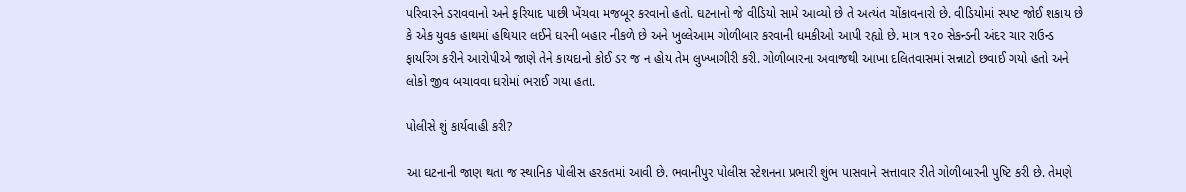પરિવારને ડરાવવાનો અને ફરિયાદ પાછી ખેંચવા મજબૂર કરવાનો હતો. ઘટનાનો જે વીડિયો સામે આવ્યો છે તે અત્યંત ચોંકાવનારો છે. વીડિયોમાં સ્પષ્ટ જોઈ શકાય છે કે એક યુવક હાથમાં હથિયાર લઈને ઘરની બહાર નીકળે છે અને ખુલ્લેઆમ ગોળીબાર કરવાની ધમકીઓ આપી રહ્યો છે. માત્ર ૧૨૦ સેકન્ડની અંદર ચાર રાઉન્ડ ફાયરિંગ કરીને આરોપીએ જાણે તેને કાયદાનો કોઈ ડર જ ન હોય તેમ લુખ્ખાગીરી કરી. ગોળીબારના અવાજથી આખા દલિતવાસમાં સન્નાટો છવાઈ ગયો હતો અને લોકો જીવ બચાવવા ઘરોમાં ભરાઈ ગયા હતા.

પોલીસે શું કાર્યવાહી કરી?

આ ઘટનાની જાણ થતા જ સ્થાનિક પોલીસ હરકતમાં આવી છે. ભવાનીપુર પોલીસ સ્ટેશનના પ્રભારી શુંભ પાસવાને સત્તાવાર રીતે ગોળીબારની પુષ્ટિ કરી છે. તેમણે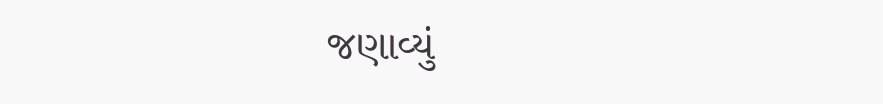જણાવ્યું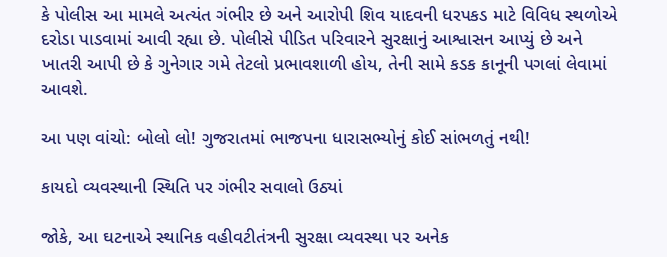કે પોલીસ આ મામલે અત્યંત ગંભીર છે અને આરોપી શિવ યાદવની ધરપકડ માટે વિવિધ સ્થળોએ દરોડા પાડવામાં આવી રહ્યા છે. પોલીસે પીડિત પરિવારને સુરક્ષાનું આશ્વાસન આપ્યું છે અને ખાતરી આપી છે કે ગુનેગાર ગમે તેટલો પ્રભાવશાળી હોય, તેની સામે કડક કાનૂની પગલાં લેવામાં આવશે.

આ પણ વાંચો: બોલો લો! ગુજરાતમાં ભાજપના ધારાસભ્યોનું કોઈ સાંભળતું નથી!

કાયદો વ્યવસ્થાની સ્થિતિ પર ગંભીર સવાલો ઉઠ્યાં

જોકે, આ ઘટનાએ સ્થાનિક વહીવટીતંત્રની સુરક્ષા વ્યવસ્થા પર અનેક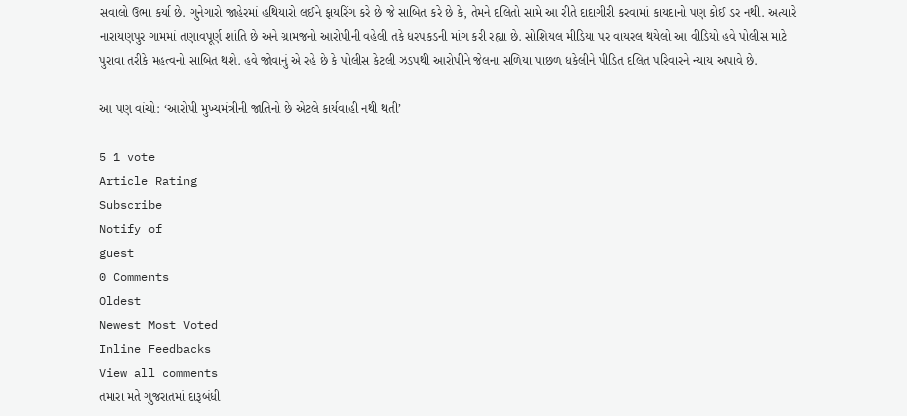સવાલો ઉભા કર્યા છે. ગુનેગારો જાહેરમાં હથિયારો લઈને ફાયરિંગ કરે છે જે સાબિત કરે છે કે, તેમને દલિતો સામે આ રીતે દાદાગીરી કરવામાં કાયદાનો પણ કોઈ ડર નથી. અત્યારે નારાયણપુર ગામમાં તણાવપૂર્ણ શાંતિ છે અને ગ્રામજનો આરોપીની વહેલી તકે ધરપકડની માંગ કરી રહ્યા છે. સોશિયલ મીડિયા પર વાયરલ થયેલો આ વીડિયો હવે પોલીસ માટે પુરાવા તરીકે મહત્વનો સાબિત થશે. હવે જોવાનું એ રહે છે કે પોલીસ કેટલી ઝડપથી આરોપીને જેલના સળિયા પાછળ ધકેલીને પીડિત દલિત પરિવારને ન્યાય અપાવે છે.

આ પણ વાંચો: ‘આરોપી મુખ્યમંત્રીની જાતિનો છે એટલે કાર્યવાહી નથી થતી’

5 1 vote
Article Rating
Subscribe
Notify of
guest
0 Comments
Oldest
Newest Most Voted
Inline Feedbacks
View all comments
તમારા મતે ગુજરાતમાં દારૂબંધી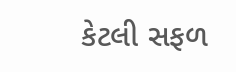કેટલી સફળ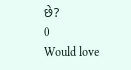છે?
0
Would love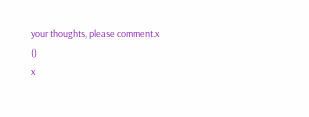your thoughts, please comment.x
()
x